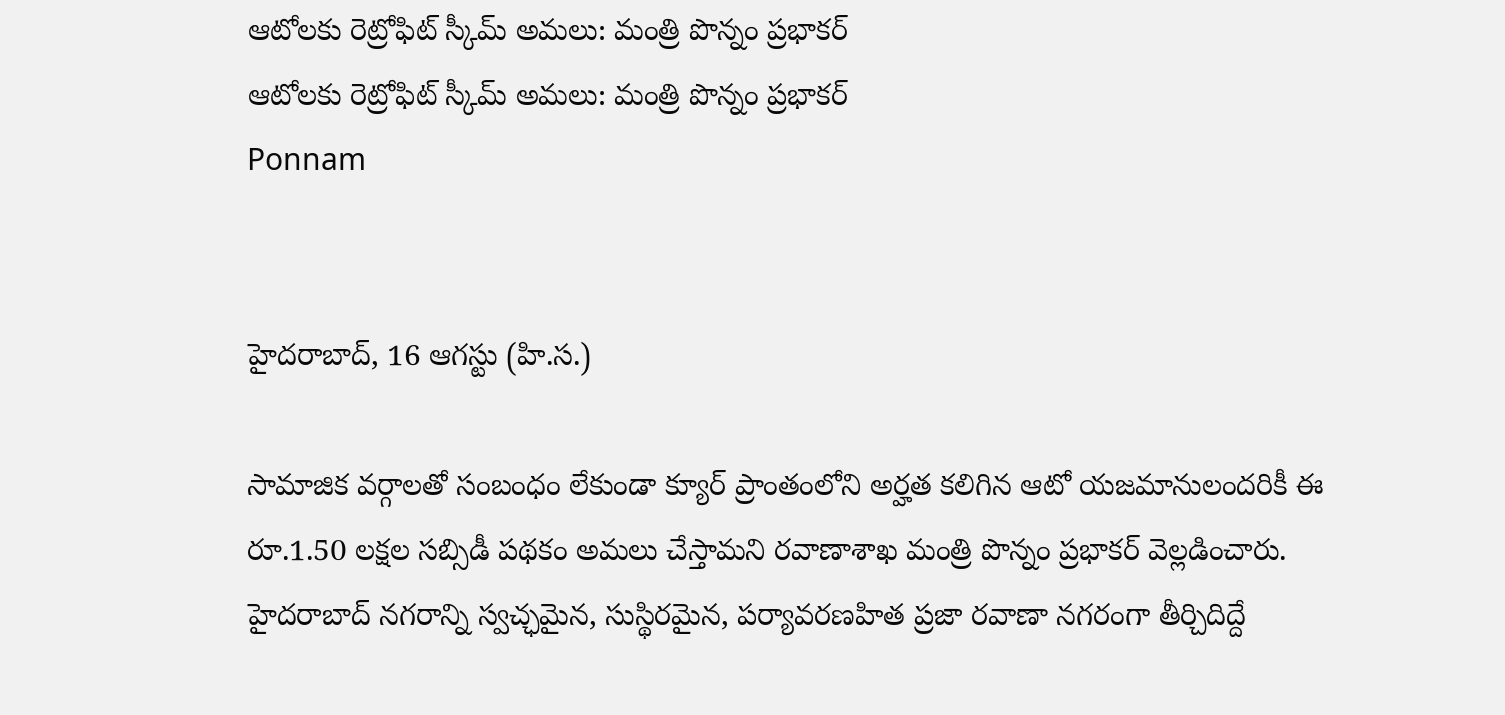ఆటోలకు రెట్రోఫిట్ స్కీమ్ అమలు: మంత్రి పొన్నం ప్రభాకర్
ఆటోలకు రెట్రోఫిట్ స్కీమ్ అమలు: మంత్రి పొన్నం ప్రభాకర్
Ponnam


హైదరాబాద్, 16 ఆగస్టు (హి.స.)

సామాజిక వర్గాలతో సంబంధం లేకుండా క్యూర్ ప్రాంతంలోని అర్హత కలిగిన ఆటో యజమానులందరికీ ఈ రూ.1.50 లక్షల సబ్సిడీ పథకం అమలు చేస్తామని రవాణాశాఖ మంత్రి పొన్నం ప్రభాకర్ వెల్లడించారు. హైదరాబాద్ నగరాన్ని స్వచ్ఛమైన, సుస్థిరమైన, పర్యావరణహిత ప్రజా రవాణా నగరంగా తీర్చిదిద్దే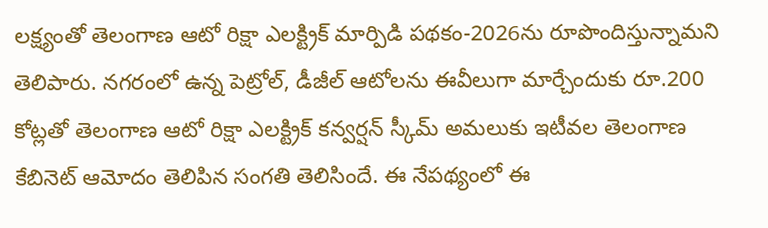లక్ష్యంతో తెలంగాణ ఆటో రిక్షా ఎలక్ట్రిక్ మార్పిడి పథకం-2026ను రూపొందిస్తున్నామని తెలిపారు. నగరంలో ఉన్న పెట్రోల్, డీజీల్ ఆటోలను ఈవీలుగా మార్చేందుకు రూ.200 కోట్లతో తెలంగాణ ఆటో రిక్షా ఎలక్ట్రిక్ కన్వర్షన్ స్కీమ్ అమలుకు ఇటీవల తెలంగాణ కేబినెట్ ఆమోదం తెలిపిన సంగతి తెలిసిందే. ఈ నేపథ్యంలో ఈ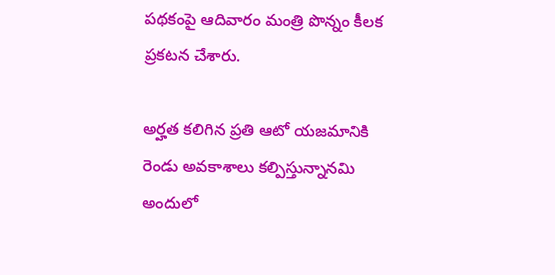పథకంపై ఆదివారం మంత్రి పొన్నం కీలక ప్రకటన చేశారు.

అర్హత కలిగిన ప్రతి ఆటో యజమానికి రెండు అవకాశాలు కల్పిస్తున్నానమి అందులో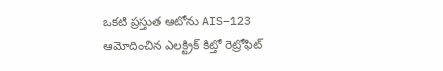ఒకటి ప్రస్తుత ఆటోను AIS–123 ఆమోదించిన ఎలక్ట్రిక్ కిట్తో రెట్రోఫిట్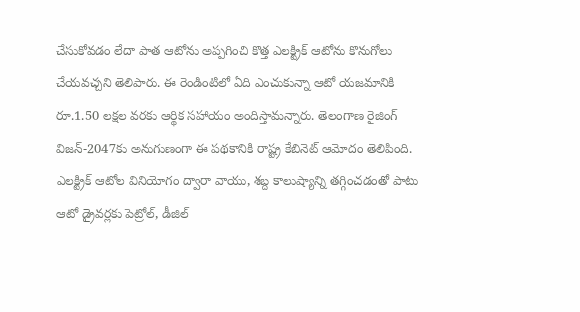చేసుకోవడం లేదా పాత ఆటోను అప్పగించి కొత్త ఎలక్ట్రిక్ ఆటోను కొనుగోలు చేయవచ్చని తెలిపారు. ఈ రెండింటిలో ఏది ఎంచుకున్నా ఆటో యజమానికి రూ.1.50 లక్షల వరకు ఆర్థిక సహాయం అందిస్తామన్నారు. తెలంగాణ రైజింగ్ విజన్-2047కు అనుగుణంగా ఈ పథకానికి రాష్ట్ర కేబినెట్ ఆమోదం తెలిపింది. ఎలక్ట్రిక్ ఆటోల వినియోగం ద్వారా వాయు, శబ్ద కాలుష్యాన్ని తగ్గించడంతో పాటు ఆటో డ్రైవర్లకు పెట్రోల్, డీజిల్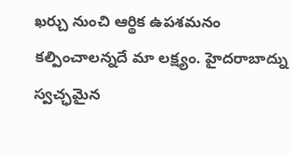ఖర్చు నుంచి ఆర్థిక ఉపశమనం కల్పించాలన్నదే మా లక్ష్యం. హైదరాబాద్ను స్వచ్ఛమైన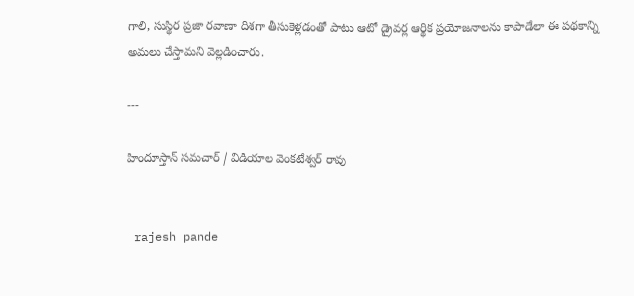గాలి, సుస్థిర ప్రజా రవాణా దిశగా తీసుకెళ్లడంతో పాటు ఆటో డ్రైవర్ల ఆర్థిక ప్రయోజనాలను కాపాడేలా ఈ పథకాన్ని అమలు చేస్తామని వెల్లడించారు.

---

హిందూస్తాన్ సమచార్ / విడియాల వెంకటేశ్వర్ రావు


 rajesh pande